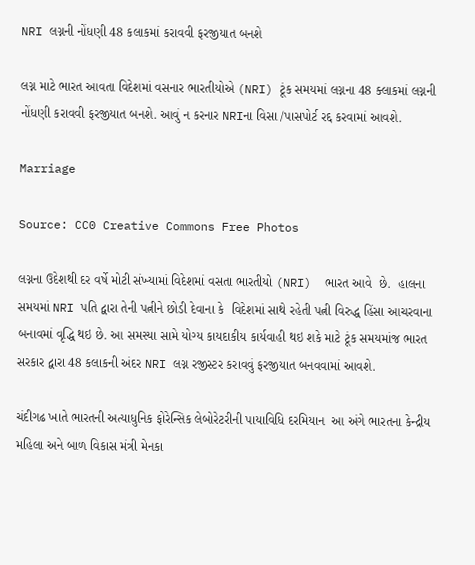NRI લગ્નની નોંધણી 48 કલાકમાં કરાવવી ફરજીયાત બનશે

લગ્ન માટે ભારત આવતા વિદેશમાં વસનાર ભારતીયોએ (NRI) ટૂંક સમયમાં લગ્નના 48 ક્લાકમાં લગ્નની નોંધણી કરાવવી ફરજીયાત બનશે. આવું ન કરનાર NRIના વિસા /પાસપોર્ટ રદ્દ કરવામાં આવશે.

Marriage

Source: CC0 Creative Commons Free Photos

લગ્નના ઉદેશથી દર વર્ષે મોટી સંખ્યામાં વિદેશમાં વસતા ભારતીયો (NRI)  ભારત આવે  છે.  હાલના સમયમાં NRI પતિ દ્વારા તેની પત્નીને છોડી દેવાના કે  વિદેશમાં સાથે રહેતી પત્ની વિરુદ્ધ હિંસા આચરવાના બનાવમાં વૃદ્ધિ થઇ છે. આ સમસ્યા સામે યોગ્ય કાયદાકીય કાર્યવાહી થઇ શકે માટે ટૂંક સમયમાંજ ભારત સરકાર દ્વારા 48 કલાકની અંદર NRI લગ્ન રજીસ્ટર કરાવવું ફરજીયાત બનવવામાં આવશે.

ચંદીગઢ ખાતે ભારતની અત્યાધુનિક ફોરેન્સિક લેબોરેટરીની પાયાવિધિ દરમિયાન  આ અંગે ભારતના કેન્દ્રીય મહિલા અને બાળ વિકાસ મંત્રી મેનકા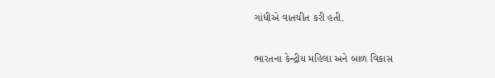ગાંધીએ વાતચીત કરી હતી.

ભારતના કેન્દ્રીય મહિલા અને બાળ વિકાસ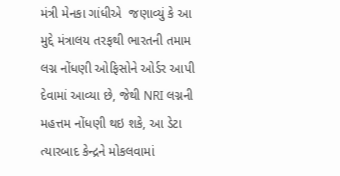મંત્રી મેનકા ગાંધીએ  જણાવ્યું કે આ મુદ્દે મંત્રાલય તરફથી ભારતની તમામ  લગ્ન નોંધણી ઓફિસોને ઓર્ડર આપી દેવામાં આવ્યા છે, જેથી NRI લગ્નની મહત્તમ નોંધણી થઇ શકે, આ ડેટા ત્યારબાદ કેન્દ્રને મોકલવામાં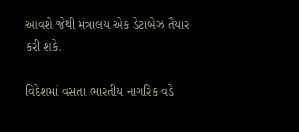આવશે જેથી મંત્રાલય એક ડેટાબેઝ તૈયાર કરી શકે.

વિદેશમાં વસતા ભારતીય નાગરિક વડે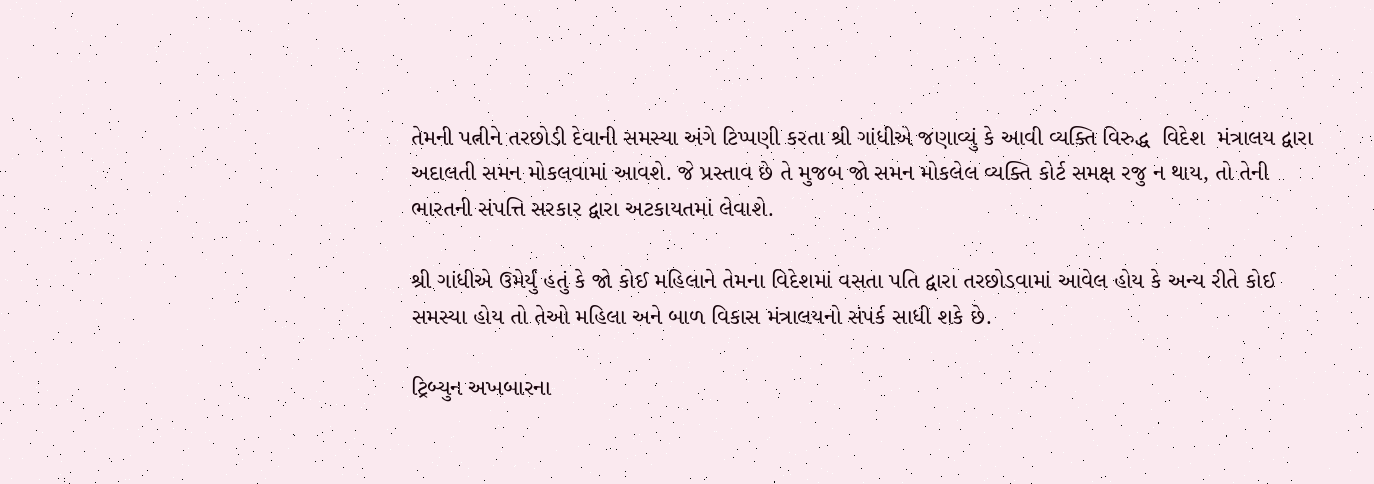તેમની પત્નીને તરછોડી દેવાની સમસ્યા અંગે ટિપ્પણી કરતા શ્રી ગાંધીએ જણાવ્યું કે આવી વ્યક્તિ વિરુદ્ધ  વિદેશ  મંત્રાલય દ્વારા અદાલતી સમન મોકલવામાં આવશે. જે પ્રસ્તાવ છે તે મુજબ જો સમન મોકલેલ વ્યક્તિ કોર્ટ સમક્ષ રજુ ન થાય, તો તેની ભારતની સંપત્તિ સરકાર દ્વારા અટકાયતમાં લેવાશે.

શ્રી ગાંધીએ ઉમેર્યું હતું કે જો કોઈ મહિલાને તેમના વિદેશમાં વસતા પતિ દ્વારા તરછોડવામાં આવેલ હોય કે અન્ય રીતે કોઈ સમસ્યા હોય તો તેઓ મહિલા અને બાળ વિકાસ મંત્રાલયનો સંપર્ક સાધી શકે છે.

ટ્રિબ્યુન અખબારના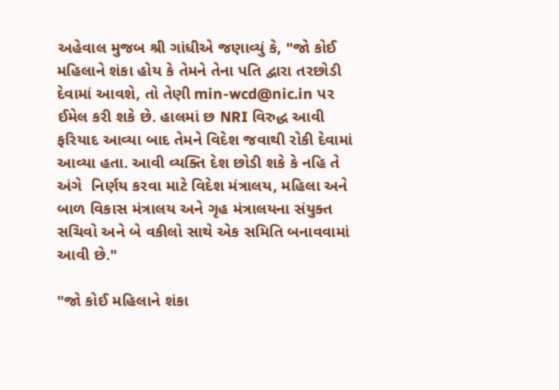અહેવાલ મુજબ શ્રી ગાંધીએ જણાવ્યું કે, "જો કોઈ મહિલાને શંકા હોય કે તેમને તેના પતિ દ્વારા તરછોડી દેવામાં આવશે, તો તેણી min-wcd@nic.in પર ઈમેલ કરી શકે છે. હાલમાં છ NRI વિરુદ્ધ આવી ફરિયાદ આવ્યા બાદ તેમને વિદેશ જવાથી રોકી દેવામાં આવ્યા હતા. આવી વ્યક્તિ દેશ છોડી શકે કે નહિ તે અંગે  નિર્ણય કરવા માટે વિદેશ મંત્રાલય, મહિલા અને બાળ વિકાસ મંત્રાલય અને ગૃહ મંત્રાલયના સંયુક્ત સચિવો અને બે વકીલો સાથે એક સમિતિ બનાવવામાં આવી છે."

"જો કોઈ મહિલાને શંકા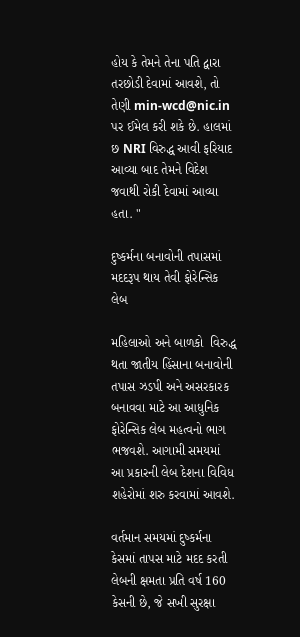હોય કે તેમને તેના પતિ દ્વારા તરછોડી દેવામાં આવશે, તો તેણી min-wcd@nic.in પર ઈમેલ કરી શકે છે. હાલમાં છ NRI વિરુદ્ધ આવી ફરિયાદ આવ્યા બાદ તેમને વિદેશ જવાથી રોકી દેવામાં આવ્યા હતા. "

દુષ્કર્મના બનાવોની તપાસમાં મદદરૂપ થાય તેવી ફોરેન્સિક લેબ

મહિલાઓ અને બાળકો  વિરુદ્ધ થતા જાતીય હિંસાના બનાવોની તપાસ ઝડપી અને અસરકારક બનાવવા માટે આ આધુનિક ફોરેન્સિક લેબ મહત્વનો ભાગ ભજવશે. આગામી સમયમાં આ પ્રકારની લેબ દેશના વિવિધ શહેરોમાં શરુ કરવામાં આવશે.

વર્તમાન સમયમાં દુષ્કર્મના કેસમાં તાપસ માટે મદદ કરતી લેબની ક્ષમતા પ્રતિ વર્ષ 160 કેસની છે, જે સખી સુરક્ષા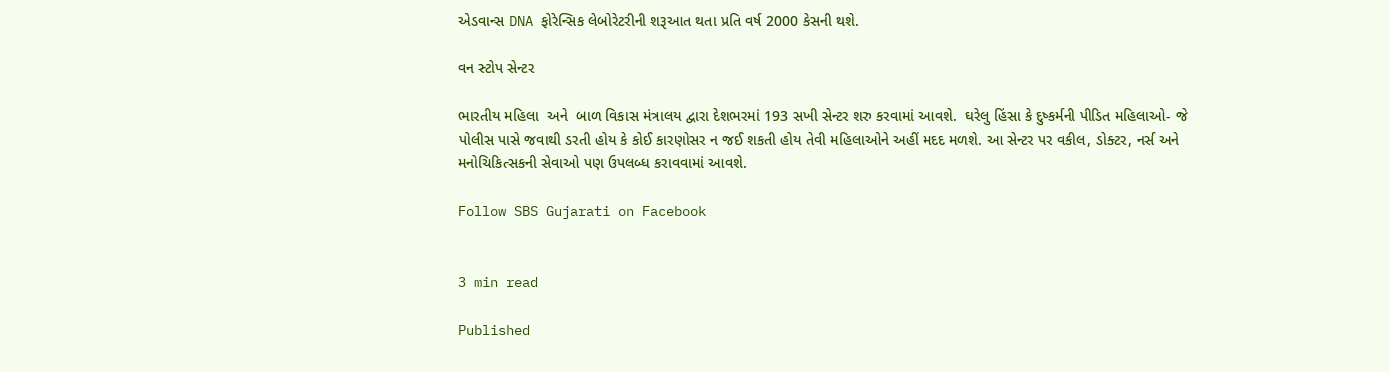એડવાન્સ DNA ફોરેન્સિક લેબોરેટરીની શરૂઆત થતા પ્રતિ વર્ષ 2000 કેસની થશે.

વન સ્ટોપ સેન્ટર

ભારતીય મહિલા  અને  બાળ વિકાસ મંત્રાલય દ્વારા દેશભરમાં 193 સખી સેન્ટર શરુ કરવામાં આવશે.  ઘરેલુ હિંસા કે દુષ્કર્મની પીડિત મહિલાઓ- જે પોલીસ પાસે જવાથી ડરતી હોય કે કોઈ કારણોસર ન જઈ શકતી હોય તેવી મહિલાઓને અહીં મદદ મળશે. આ સેન્ટર પર વકીલ, ડોક્ટર, નર્સ અને મનોચિકિત્સકની સેવાઓ પણ ઉપલબ્ધ કરાવવામાં આવશે.

Follow SBS Gujarati on Facebook


3 min read

Published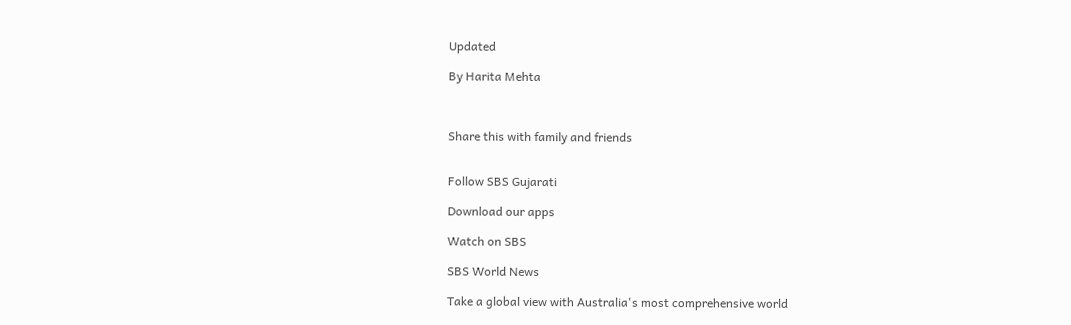Updated

By Harita Mehta



Share this with family and friends


Follow SBS Gujarati

Download our apps

Watch on SBS

SBS World News

Take a global view with Australia's most comprehensive world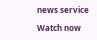news service

Watch now